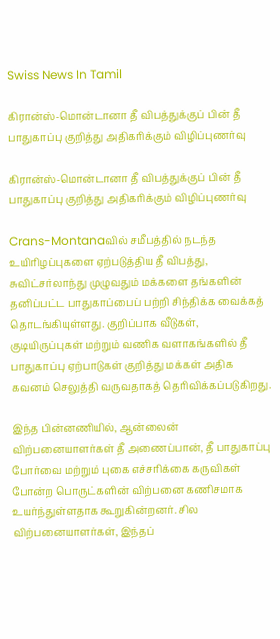Swiss News In Tamil

கிரான்ஸ்-மொன்டானா தீ விபத்துக்குப் பின் தீ பாதுகாப்பு குறித்து அதிகரிக்கும் விழிப்புணர்வு

கிரான்ஸ்-மொன்டானா தீ விபத்துக்குப் பின் தீ பாதுகாப்பு குறித்து அதிகரிக்கும் விழிப்புணர்வு

Crans-Montanaவில் சமீபத்தில் நடந்த உயிரிழப்புகளை ஏற்படுத்திய தீ விபத்து, சுவிட்சர்லாந்து முழுவதும் மக்களை தங்களின் தனிப்பட்ட பாதுகாப்பைப் பற்றி சிந்திக்க வைக்கத் தொடங்கியுள்ளது. குறிப்பாக வீடுகள், குடியிருப்புகள் மற்றும் வணிக வளாகங்களில் தீ பாதுகாப்பு ஏற்பாடுகள் குறித்து மக்கள் அதிக கவனம் செலுத்தி வருவதாகத் தெரிவிக்கப்படுகிறது.

இந்த பின்னணியில், ஆன்லைன் விற்பனையாளர்கள் தீ அணைப்பான், தீ பாதுகாப்பு போர்வை மற்றும் புகை எச்சரிக்கை கருவிகள் போன்ற பொருட்களின் விற்பனை கணிசமாக உயர்ந்துள்ளதாக கூறுகின்றனர். சில விற்பனையாளர்கள், இந்தப்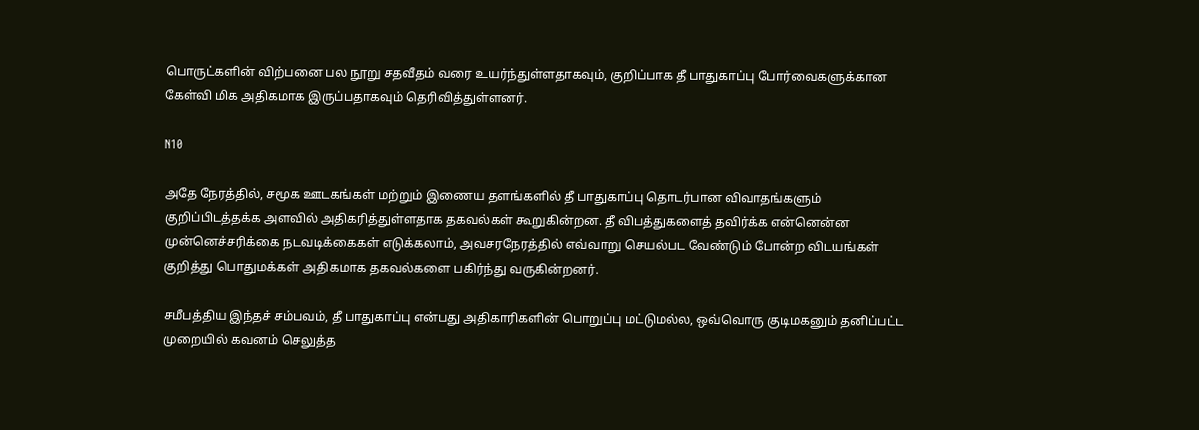பொருட்களின் விற்பனை பல நூறு சதவீதம் வரை உயர்ந்துள்ளதாகவும், குறிப்பாக தீ பாதுகாப்பு போர்வைகளுக்கான கேள்வி மிக அதிகமாக இருப்பதாகவும் தெரிவித்துள்ளனர்.

N10

அதே நேரத்தில், சமூக ஊடகங்கள் மற்றும் இணைய தளங்களில் தீ பாதுகாப்பு தொடர்பான விவாதங்களும் குறிப்பிடத்தக்க அளவில் அதிகரித்துள்ளதாக தகவல்கள் கூறுகின்றன. தீ விபத்துகளைத் தவிர்க்க என்னென்ன முன்னெச்சரிக்கை நடவடிக்கைகள் எடுக்கலாம், அவசரநேரத்தில் எவ்வாறு செயல்பட வேண்டும் போன்ற விடயங்கள் குறித்து பொதுமக்கள் அதிகமாக தகவல்களை பகிர்ந்து வருகின்றனர்.

சமீபத்திய இந்தச் சம்பவம், தீ பாதுகாப்பு என்பது அதிகாரிகளின் பொறுப்பு மட்டுமல்ல, ஒவ்வொரு குடிமகனும் தனிப்பட்ட முறையில் கவனம் செலுத்த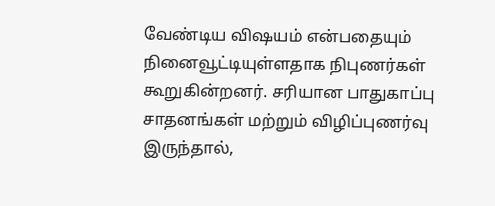வேண்டிய விஷயம் என்பதையும் நினைவூட்டியுள்ளதாக நிபுணர்கள் கூறுகின்றனர். சரியான பாதுகாப்பு சாதனங்கள் மற்றும் விழிப்புணர்வு இருந்தால்,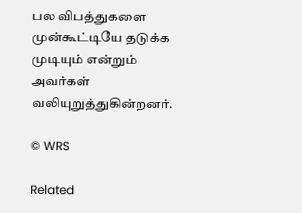பல விபத்துகளை முன்கூட்டியே தடுக்க முடியும் என்றும் அவர்கள் வலியுறுத்துகின்றனர்.

© WRS

Related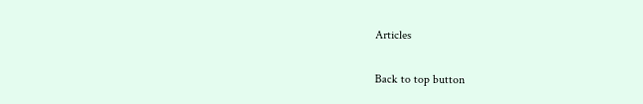Articles

Back to top button